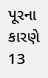પૂરના કારણે 13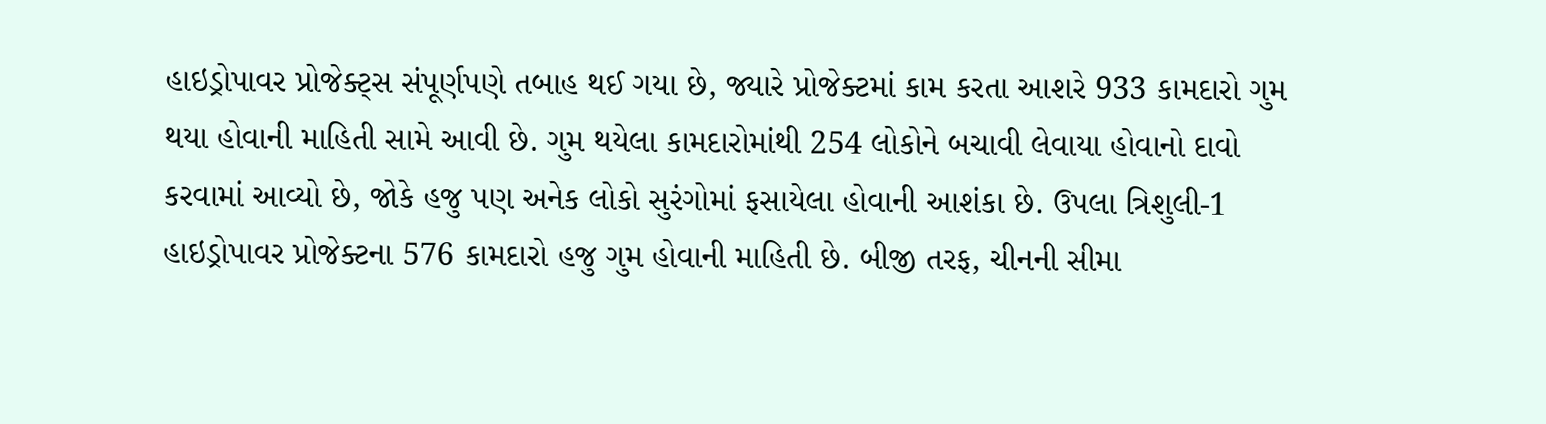હાઇડ્રોપાવર પ્રોજેક્ટ્સ સંપૂર્ણપણે તબાહ થઈ ગયા છે, જ્યારે પ્રોજેક્ટમાં કામ કરતા આશરે 933 કામદારો ગુમ થયા હોવાની માહિતી સામે આવી છે. ગુમ થયેલા કામદારોમાંથી 254 લોકોને બચાવી લેવાયા હોવાનો દાવો કરવામાં આવ્યો છે, જોકે હજુ પણ અનેક લોકો સુરંગોમાં ફસાયેલા હોવાની આશંકા છે. ઉપલા ત્રિશુલી-1 હાઇડ્રોપાવર પ્રોજેક્ટના 576 કામદારો હજુ ગુમ હોવાની માહિતી છે. બીજી તરફ, ચીનની સીમા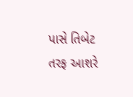પાસે તિબેટ તરફ આશરે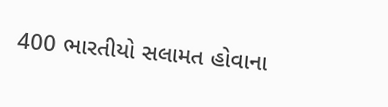400 ભારતીયો સલામત હોવાના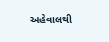અહેવાલથી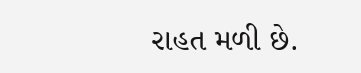રાહત મળી છે.